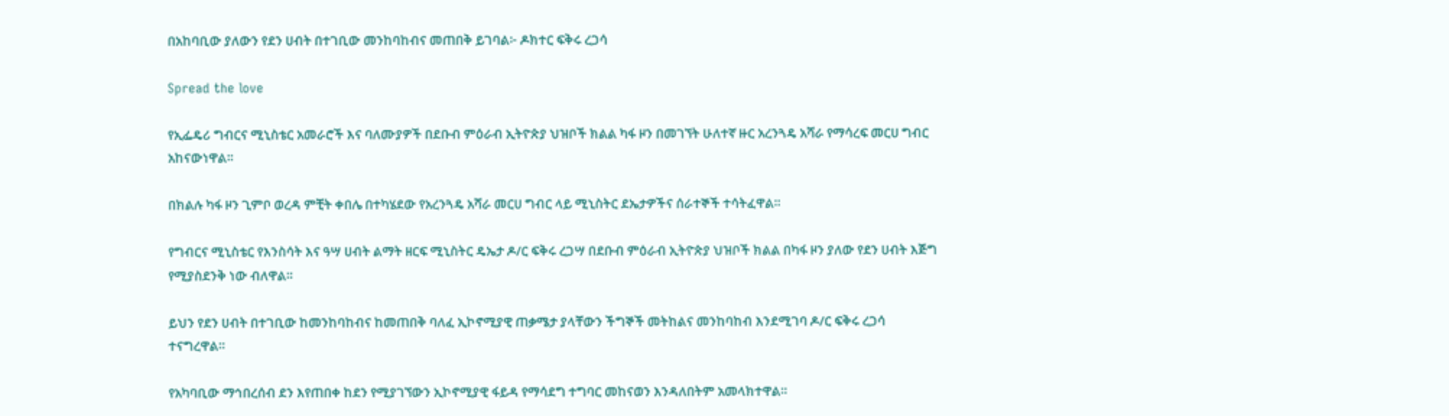በአከባቢው ያለውን የደን ሀብት በተገቢው መንከባከብና መጠበቅ ይገባል፦ ዶክተር ፍቅሩ ረጋሳ

Spread the love

የኢፌዴሪ ግብርና ሚኒስቴር አመራሮች እና ባለሙያዎች በደቡብ ምዕራብ ኢትዮጵያ ህዝቦች ክልል ካፋ ዞን በመገኘት ሁለተኛ ዙር አረንጓዴ አሻራ የማሳረፍ መርሀ ግብር አከናውነዋል።

በክልሉ ካፋ ዞን ጊምቦ ወረዳ ምቺት ቀበሌ በተካሄደው የአረንጓዴ አሻራ መርሀ ግብር ላይ ሚኒስትር ደኤታዎችና ሰራተኞች ተሳትፈዋል።

የግብርና ሚኒስቴር የእንስሳት እና ዓሣ ሀብት ልማት ዘርፍ ሚኒስትር ዴኤታ ዶ/ር ፍቅሩ ረጋሣ በደቡብ ምዕራብ ኢትዮጵያ ህዝቦች ክልል በካፋ ዞን ያለው የደን ሀብት እጅግ የሚያስደንቅ ነው ብለዋል።

ይህን የደን ሀብት በተገቢው ከመንከባከብና ከመጠበቅ ባለፈ ኢኮኖሚያዊ ጠቃሜታ ያላቸውን ችግኞች መትከልና መንከባከብ እንደሚገባ ዶ/ር ፍቅሩ ረጋሳ ተናግረዋል።

የአካባቢው ማኅበረሰብ ደን እየጠበቀ ከደን የሚያገኘውን ኢኮኖሚያዊ ፋይዳ የማሳደግ ተግባር መከናወን እንዳለበትም አመላክተዋል።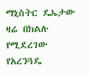ማኒስትር ዴኤታው ዛሬ በክልሉ የሚደረገው የአረንጓዴ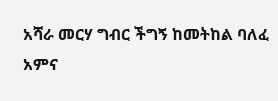አሻራ መርሃ ግብር ችግኝ ከመትከል ባለፈ አምና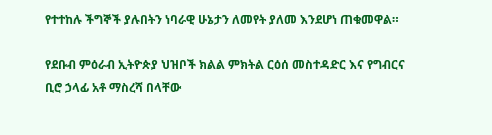የተተከሉ ችግኞች ያሉበትን ነባራዊ ሁኔታን ለመየት ያለመ እንደሆነ ጠቁመዋል።

የደቡብ ምዕራብ ኢትዮጵያ ህዝቦች ክልል ምክትል ርዕሰ መስተዳድር እና የግብርና ቢሮ ኃላፊ አቶ ማስረሻ በላቸው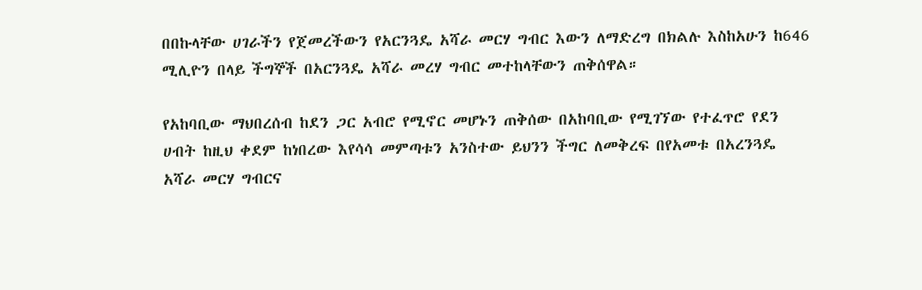በበኩላቸው ሀገራችን የጀመረችውን የአርንጓዴ አሻራ መርሃ ግብር እውን ለማድረግ በክልሉ እስከአሁን ከ646 ሚሊዮን በላይ ችግኞች በአርንጓዴ አሻራ መረሃ ግብር መተከላቸውን ጠቅሰዋል።

የአከባቢው ማህበረሰብ ከደን ጋር አብሮ የሚኖር መሆኑን ጠቅሰው በአከባቢው የሚገኘው የተፈጥሮ የደን ሀብት ከዚህ ቀደም ከነበረው እየሳሳ መምጣቱን አንስተው ይህንን ችግር ለመቅረፍ በየአመቱ በአረንጓዴ አሻራ መርሃ ግብርና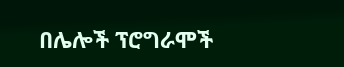በሌሎች ፕሮግራሞች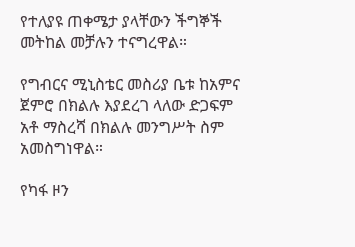የተለያዩ ጠቀሜታ ያላቸውን ችግኞች መትከል መቻሉን ተናግረዋል።

የግብርና ሚኒስቴር መስሪያ ቤቱ ከአምና ጀምሮ በክልሉ እያደረገ ላለው ድጋፍም አቶ ማስረሻ በክልሉ መንግሥት ስም አመስግነዋል።

የካፋ ዞን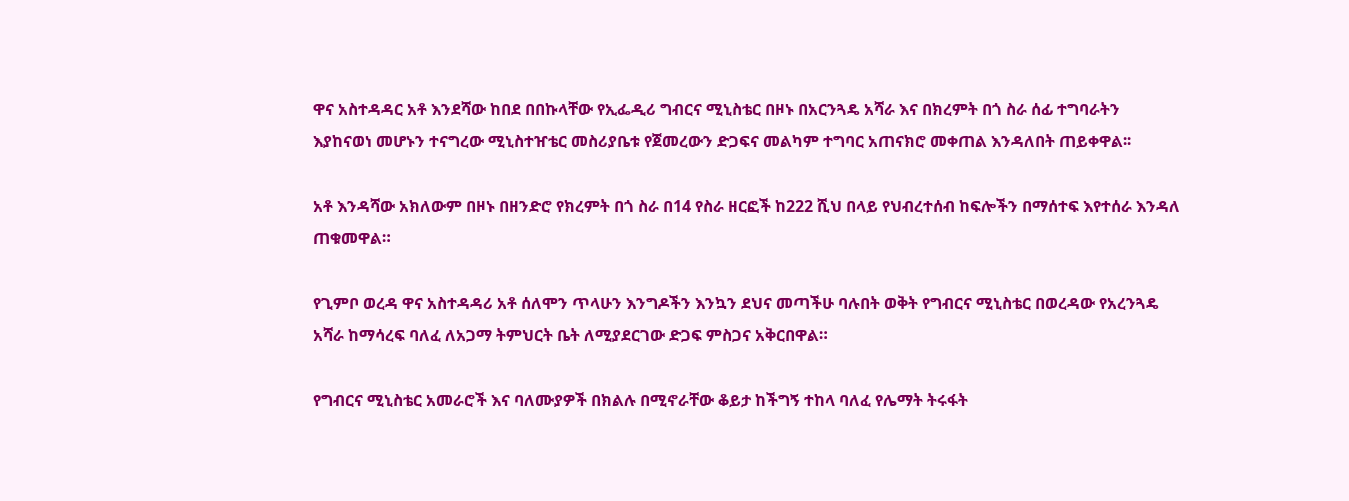ዋና አስተዳዳር አቶ እንደሻው ከበደ በበኩላቸው የኢፌዲሪ ግብርና ሚኒስቴር በዞኑ በአርንጓዴ አሻራ እና በክረምት በጎ ስራ ሰፊ ተግባራትን እያከናወነ መሆኑን ተናግረው ሚኒስተዠቴር መስሪያቤቱ የጀመረውን ድጋፍና መልካም ተግባር አጠናክሮ መቀጠል እንዳለበት ጠይቀዋል፡፡

አቶ እንዳሻው አክለውም በዞኑ በዘንድሮ የክረምት በጎ ስራ በ14 የስራ ዘርፎች ከ222 ሺህ በላይ የህብረተሰብ ከፍሎችን በማሰተፍ እየተሰራ እንዳለ ጠቁመዋል።

የጊምቦ ወረዳ ዋና አስተዳዳሪ አቶ ሰለሞን ጥላሁን እንግዶችን እንኳን ደህና መጣችሁ ባሉበት ወቅት የግብርና ሚኒስቴር በወረዳው የአረንጓዴ አሻራ ከማሳረፍ ባለፈ ለአጋማ ትምህርት ቤት ለሚያደርገው ድጋፍ ምስጋና አቅርበዋል።

የግብርና ሚኒስቴር አመራሮች እና ባለሙያዎች በክልሉ በሚኖራቸው ቆይታ ከችግኝ ተከላ ባለፈ የሌማት ትሩፋት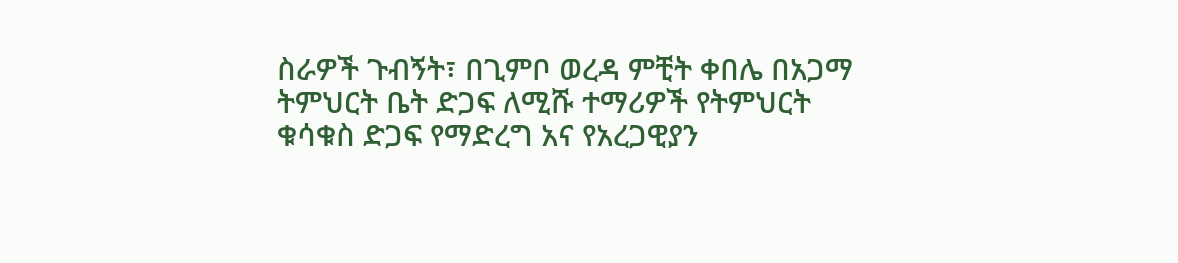ስራዎች ጉብኝት፣ በጊምቦ ወረዳ ምቺት ቀበሌ በአጋማ ትምህርት ቤት ድጋፍ ለሚሹ ተማሪዎች የትምህርት ቁሳቁስ ድጋፍ የማድረግ አና የአረጋዊያን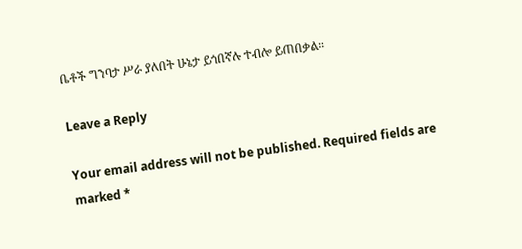ቤቶች ግንባታ ሥራ ያለበት ሁኔታ ይጎበኛሉ ተብሎ ይጠበቃል።

Leave a Reply

Your email address will not be published. Required fields are marked *